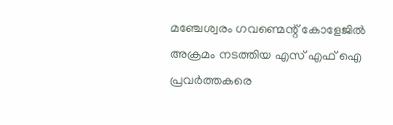മഞ്ചേശ്വരം ഗവണ്മെന്റ് കോളേജില്‍ അക്രമം നടത്തിയ എസ് എഫ് ഐ പ്രവര്‍ത്തകരെ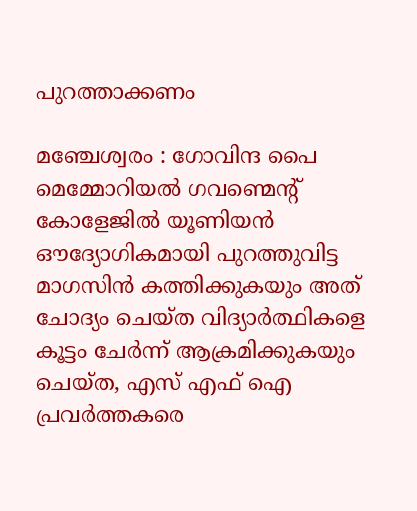പുറത്താക്കണം

മഞ്ചേശ്വരം : ഗോവിന്ദ പൈ മെമ്മോറിയല്‍ ഗവണ്മെന്റ് കോളേജില്‍ യൂണിയന്‍ ഔദ്യോഗികമായി പുറത്തുവിട്ട മാഗസിന്‍ കത്തിക്കുകയും അത് ചോദ്യം ചെയ്ത വിദ്യാര്‍ത്ഥികളെ കൂട്ടം ചേര്‍ന്ന് ആക്രമിക്കുകയും ചെയ്ത, എസ് എഫ് ഐ പ്രവര്‍ത്തകരെ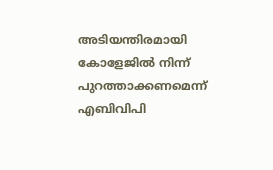അടിയന്തിരമായി കോളേജില്‍ നിന്ന് പുറത്താക്കണമെന്ന് എബിവിപി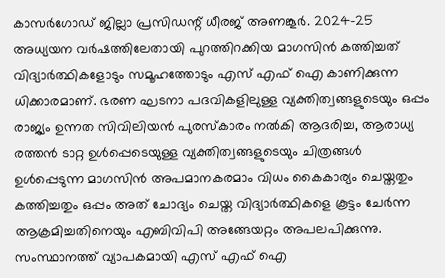കാസര്‍ഗോഡ് ജില്ലാ പ്രസിഡന്റ് ധീരജ് അണങ്കൂര്‍. 2024-25 അധ്യയന വര്‍ഷത്തിലേതായി പുറത്തിറക്കിയ മാഗസിന്‍ കത്തിച്ചത് വിദ്യാര്‍ത്ഥികളോടും സമൂഹത്തോടും എസ് എഫ് ഐ കാണിക്കുന്ന ധിക്കാരമാണ്. ഭരണ ഘടനാ പദവികളിലുള്ള വ്യക്തിത്വങ്ങളുടെയും ഒപ്പം രാജ്യം ഉന്നത സിവിലിയന്‍ പുരസ്‌കാരം നല്‍കി ആദരിച്ച, ആരാധ്യ രത്തന്‍ ടാറ്റ ഉള്‍പ്പെടെയുള്ള വ്യക്തിത്വങ്ങളുടെയും ചിത്രങ്ങള്‍ ഉള്‍പ്പെടുന്ന മാഗസിന്‍ അപമാനകരമാം വിധം കൈകാര്യം ചെയ്തതും കത്തിച്ചതും ഒപ്പം അത് ചോദ്യം ചെയ്ത വിദ്യാര്‍ത്ഥികളെ കൂട്ടം ചേര്‍ന്ന ആക്രമിച്ചതിനെയും എബിവിപി അങ്ങേയറ്റം അപലപിക്കുന്നു. സംസ്ഥാനത്ത് വ്യാപകമായി എസ് എഫ് ഐ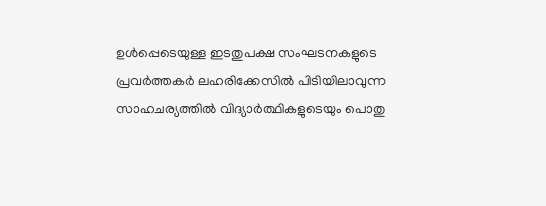ഉള്‍പ്പെടെയുള്ള ഇടതുപക്ഷ സംഘടനകളുടെ പ്രവര്‍ത്തകര്‍ ലഹരിക്കേസില്‍ പിടിയിലാവുന്ന സാഹചര്യത്തില്‍ വിദ്യാര്‍ത്ഥികളുടെയും പൊതു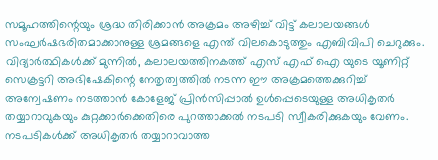സമൂഹത്തിന്റെയും ശ്രദ്ധ തിരിക്കാന്‍ അക്രമം അഴിച്ച് വിട്ട് കലാലയങ്ങള്‍ സംഘര്‍ഷഭരിതമാക്കാനുള്ള ശ്രമങ്ങളെ എന്ത് വിലകൊടുത്തും എബിവിപി ചെറുക്കും. വിദ്യാര്‍ത്ഥികള്‍ക്ക് മുന്നില്‍, കലാലയത്തിനകത്ത് എസ് എഫ് ഐ യുടെ യൂണിറ്റ് സെക്രട്ടറി അഭിഷേകിന്റെ നേതൃത്വത്തില്‍ നടന്ന ഈ അക്രമത്തെക്കുറിച്ച് അന്വേഷണം നടത്താന്‍ കോളേജ് പ്രിന്‍സിപ്പാല്‍ ഉള്‍പ്പെടെയുള്ള അധികൃതര്‍ തയ്യാറാവുകയും കുറ്റക്കാര്‍ക്കെതിരെ പുറത്താക്കല്‍ നടപടി സ്വീകരിക്കുകയും വേണം. നടപടികള്‍ക്ക് അധികൃതര്‍ തയ്യാറാവാത്ത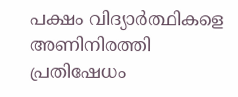പക്ഷം വിദ്യാര്‍ത്ഥികളെ അണിനിരത്തി പ്രതിഷേധം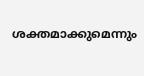ശക്തമാക്കുമെന്നും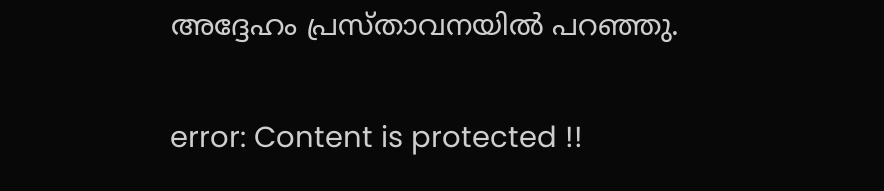അദ്ദേഹം പ്രസ്താവനയില്‍ പറഞ്ഞു.

error: Content is protected !!